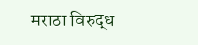मराठा विरुद्ध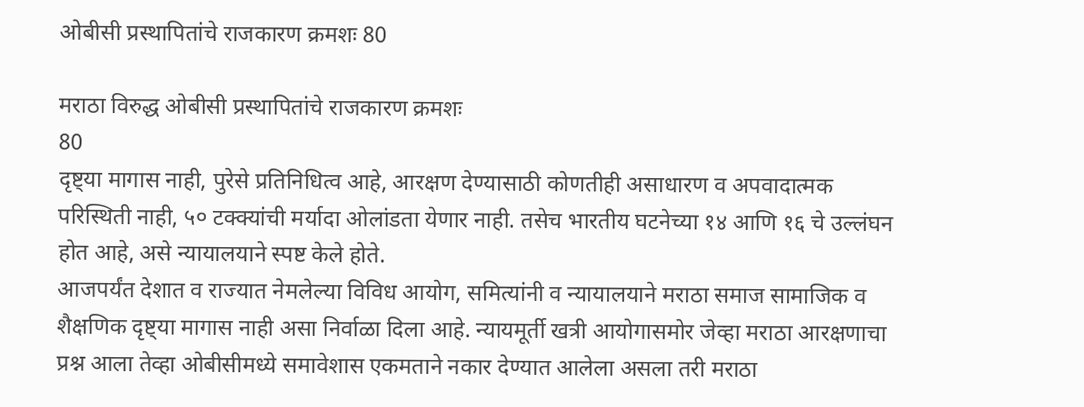ओबीसी प्रस्थापितांचे राजकारण क्रमशः 80

मराठा विरुद्ध ओबीसी प्रस्थापितांचे राजकारण क्रमशः
80
दृष्ट्या मागास नाही, पुरेसे प्रतिनिधित्व आहे, आरक्षण देण्यासाठी कोणतीही असाधारण व अपवादात्मक परिस्थिती नाही, ५० टक्क्यांची मर्यादा ओलांडता येणार नाही. तसेच भारतीय घटनेच्या १४ आणि १६ चे उल्लंघन होत आहे, असे न्यायालयाने स्पष्ट केले होते.
आजपर्यंत देशात व राज्यात नेमलेल्या विविध आयोग, समित्यांनी व न्यायालयाने मराठा समाज सामाजिक व शैक्षणिक दृष्ट्या मागास नाही असा निर्वाळा दिला आहे. न्यायमूर्ती खत्री आयोगासमोर जेव्हा मराठा आरक्षणाचा प्रश्न आला तेव्हा ओबीसीमध्ये समावेशास एकमताने नकार देण्यात आलेला असला तरी मराठा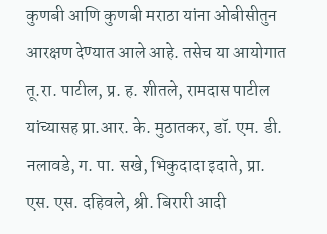कुणबी आणि कुणबी मराठा यांना ओबीसीतुन आरक्षण देण्यात आले आहे. तसेच या आयोगात तू.रा. पाटील, प्र. ह. शीतले, रामदास पाटील यांच्यासह प्रा.आर. के. मुठातकर, डॉ. एम. डी. नलावडे, ग. पा. सखे, भिकुदादा इदाते, प्रा. एस. एस. दहिवले, श्री. बिरारी आदी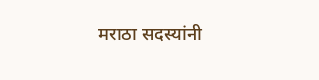मराठा सदस्यांनी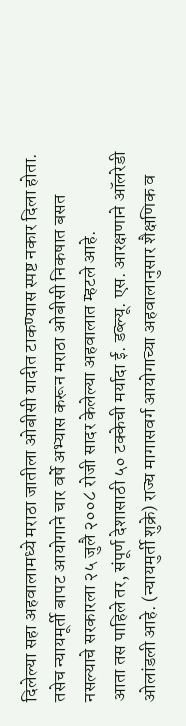दिलेल्या सहा अहवालामध्ये मराठा जातीला ओबीसी यादीत टाकण्यास स्पष्ट नकार दिला होता. तसेच न्यायमूर्ती बापट आयोगाने चार वर्षे अभ्यास करून मराठा ओबीसी निकषात बसत नसल्याचे सरकारला २५ जुलै २००८ रोजी सादर केलेल्या अहवालात म्हटले आहे.
आता तस पाहिले तर, संपूर्ण देशासाठी ५० टक्केची मर्यादा ई. डब्ल्यू. एस. आरक्षणाने ऑलरेडी ओलांडली आहे. (न्यायमुर्ती शुक्रे) राज्य मागासवर्ग आयोगाच्या अहवालानुसार शैक्षणिक व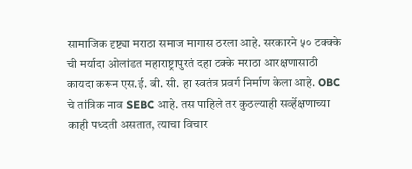सामाजिक दृष्ट्या मराठा समाज मागास ठरला आहे. सरकारने ५० टक्क्के ची मर्यादा ओलांडत महाराष्ट्रापुरतं दहा टक्के मराठा आरक्षणासाठी कायदा करून एस.ई. बी. सी. हा स्वतंत्र प्रवर्ग निर्माण केला आहे. OBC चे तांत्रिक नाव SEBC आहे. तस पाहिले तर कुठल्याही सर्व्हेक्षणाच्या काही पध्दती असतात, त्याचा विचार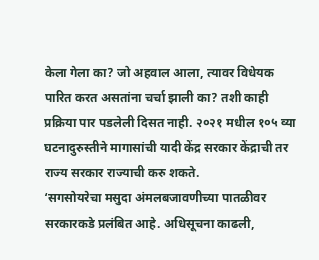केला गेला का? जो अहवाल आला, त्यावर विधेयक पारित करत असतांना चर्चा झाली का? तशी काही प्रक्रिया पार पडलेली दिसत नाही. २०२१ मधील १०५ व्या घटनादुरुस्तीने मागासांची यादी केंद्र सरकार केंद्राची तर राज्य सरकार राज्याची करु शकते.
‘सगसोयरेचा मसुदा अंमलबजावणीच्या पातळीवर सरकारकडे प्रलंबित आहे. अधिसूचना काढली,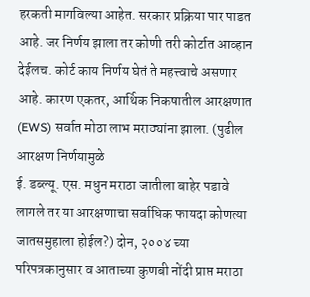हरकती मागविल्या आहेत. सरकार प्रक्रिया पार पाडत आहे. जर निर्णय झाला तर कोणी तरी कोर्टात आव्हान देईलच. कोर्ट काय निर्णय घेतं ते महत्त्वाचे असणार आहे. कारण एकतर, आर्थिक निकषातील आरक्षणात (EWS) सर्वात मोठा लाभ मराठ्यांना झाला. (पुढील आरक्षण निर्णयामुळे
ई. डब्ल्यू. एस. मधुन मराठा जातीला बाहेर पडावे लागले तर या आरक्षणाचा सर्वाधिक फायदा कोणत्या जातसमुहाला होईल?) दोन, २००४ च्या परिपत्रकानुसार व आताच्या कुणबी नोंदी प्राप्त मराठा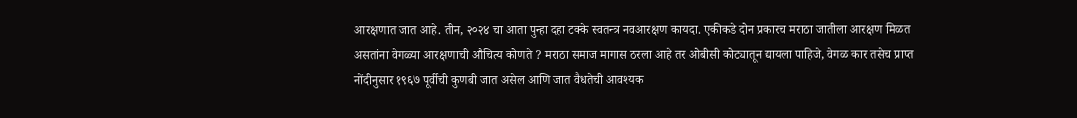आरक्षणात जात आहे. तीन, २०२४ चा आता पुन्हा दहा टक्के स्वतन्त्र नवआरक्षण कायदा. एकीकडे दोन प्रकारच मराठा जातीला आरक्षण मिळत असतांना वेगळ्या आरक्षणाची औचित्य कोणते ? मराठा समाज मागास ठरला आहे तर ओबीसी कोट्यातून द्यायला पाहिजे, वेगळ कार तसेच प्राप्त नोंदीनुसार १९६७ पूर्वीची कुणबी जात असेल आणि जात वैधतेची आवश्यक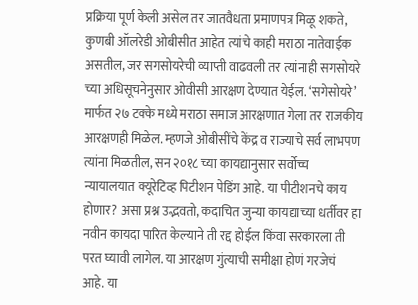प्रक्रिया पूर्ण केली असेल तर जातवैधता प्रमाणपत्र मिळू शकते, कुणबी ऑलरेडी ओबीसीत आहेत त्यांचे काही मराठा नातेवाईक असतील, जर सगसोयरेची व्याप्ती वाढवली तर त्यांनाही सगसोयरे च्या अधिसूचनेनुसार ओवीसी आरक्षण देण्यात येईल. ‘सगेसोयरे’ मार्फत २७ टक्के मध्ये मराठा समाज आरक्षणात गेला तर राजकीय आरक्षणही मिळेल. म्हणजे ओबीसींचे केंद्र व राज्याचे सर्व लाभपण त्यांना मिळतील, सन २०१८ च्या कायद्यानुसार सर्वोच्च न्यायालयात क्यूरेटिव्ह पिटीशन पेडिंग आहे. या पीटीशनचे काय होणार? असा प्रश्न उद्भवतो, कदाचित जुन्या कायद्याच्या धर्तीवर हा नवीन कायदा पारित केल्याने ती रद्द होईल किंवा सरकारला ती परत घ्यावी लागेल. या आरक्षण गुंत्याची समीक्षा होणं गरजेचं आहे. या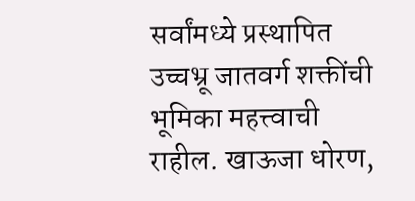सर्वांमध्ये प्रस्थापित उच्चभ्रू जातवर्ग शक्तींची भूमिका महत्त्वाची राहील. खाऊजा धोरण,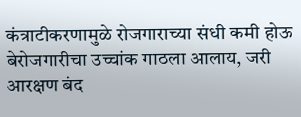कंत्राटीकरणामुळे रोजगाराच्या संधी कमी होऊ बेरोजगारीचा उच्चांक गाठला आलाय, जरी आरक्षण बंद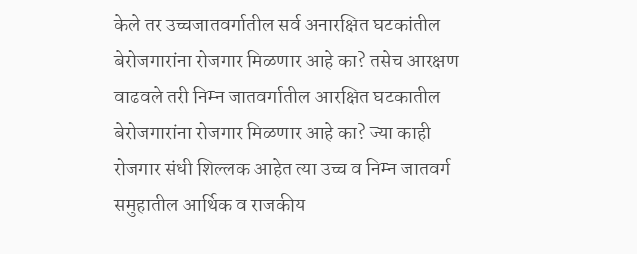केले तर उच्चजातवर्गातील सर्व अनारक्षित घटकांतील बेरोजगारांना रोजगार मिळणार आहे का? तसेच आरक्षण वाढवले तरी निम्न जातवर्गातील आरक्षित घटकातील बेरोजगारांना रोजगार मिळणार आहे का? ज्या काही रोजगार संधी शिल्लक आहेत त्या उच्च व निम्न जातवर्ग समुहातील आर्थिक व राजकीय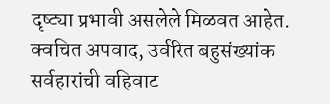दृष्ट्या प्रभावी असलेले मिळवत आहेत. क्वचित अपवाद, उर्वरित बहुसंख्यांक सर्वहारांची वहिवाट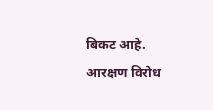बिकट आहे.
आरक्षण विरोध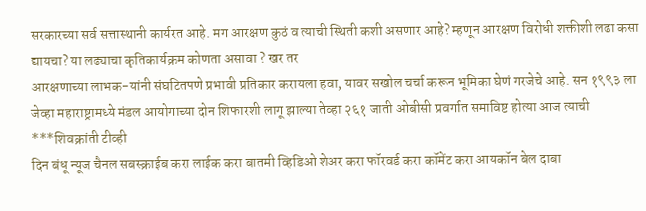सरकारच्या सर्व सत्तास्थानी कार्यरत आहे. मग आरक्षण कुठं व त्याची स्थिती कशी असणार आहे? म्हणून आरक्षण विरोधी शक्तीशी लढा कसा द्यायचा? या लढ्याचा कृतिकार्यक्रम कोणता असावा ? खर तर
आरक्षणाच्या लाभक-यांनी संघटितपणे प्रभावी प्रतिकार करायला हवा, यावर सखोल चर्चा करून भूमिका घेणं गरजेचे आहे. सन १९९३ ला जेव्हा महाराष्ट्रामध्ये मंडल आयोगाच्या दोन शिफारशी लागू झाल्या तेव्हा २६१ जाती ओबीसी प्रवर्गात समाविष्ट होत्या आज त्याची
***शिवक्रांती टीव्ही
दिन बंधू न्यूज चैनल सबस्क्राईब करा लाईक करा बातमी व्हिडिओ शेअर करा फॉरवर्ड करा कॉमेंट करा आयकॉन बेल दाबा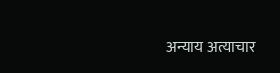अन्याय अत्याचार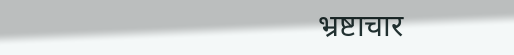भ्रष्टाचार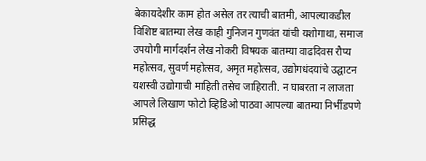बेकायदेशीर काम होत असेल तर त्याची बातमी, आपल्याकडील विशिष्ट बातम्या लेख काही गुनिजन गुणवंत यांची यशोगाथा, समाज उपयोगी मार्गदर्शन लेख नोकरी विषयक बातम्या वाढदिवस रौप्य महोत्सव, सुवर्ण महोत्सव, अमृत महोत्सव, उद्योगधंदयांचे उद्घाटन यशस्वी उद्योगाची माहिती तसेच जाहिराती. न घाबरता न लाजता आपले लिखाण फोटो व्हिडिओ पाठवा आपल्या बातम्या निर्भीडपणे प्रसिद्ध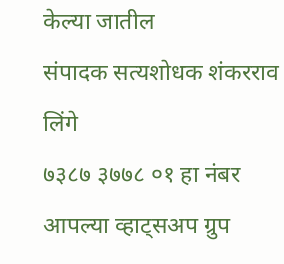केल्या जातील
संपादक सत्यशोधक शंकरराव लिंगे
७३८७ ३७७८ ०१ हा नंबर आपल्या व्हाट्सअप ग्रुप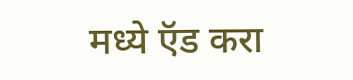मध्ये ऍड करा